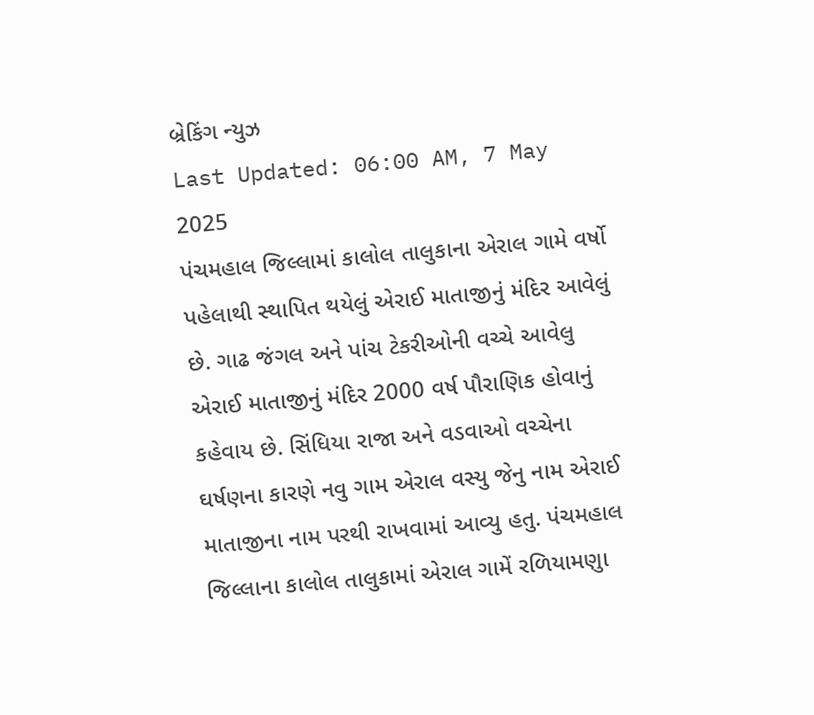બ્રેકિંગ ન્યુઝ
Last Updated: 06:00 AM, 7 May 2025
પંચમહાલ જિલ્લામાં કાલોલ તાલુકાના એરાલ ગામે વર્ષો પહેલાથી સ્થાપિત થયેલું એરાઈ માતાજીનું મંદિર આવેલું છે. ગાઢ જંગલ અને પાંચ ટેકરીઓની વચ્ચે આવેલુ એરાઈ માતાજીનું મંદિર 2000 વર્ષ પૌરાણિક હોવાનું કહેવાય છે. સિંધિયા રાજા અને વડવાઓ વચ્ચેના ઘર્ષણના કારણે નવુ ગામ એરાલ વસ્યુ જેનુ નામ એરાઈ માતાજીના નામ પરથી રાખવામાં આવ્યુ હતુ. પંચમહાલ જિલ્લાના કાલોલ તાલુકામાં એરાલ ગામેં રળિયામણુા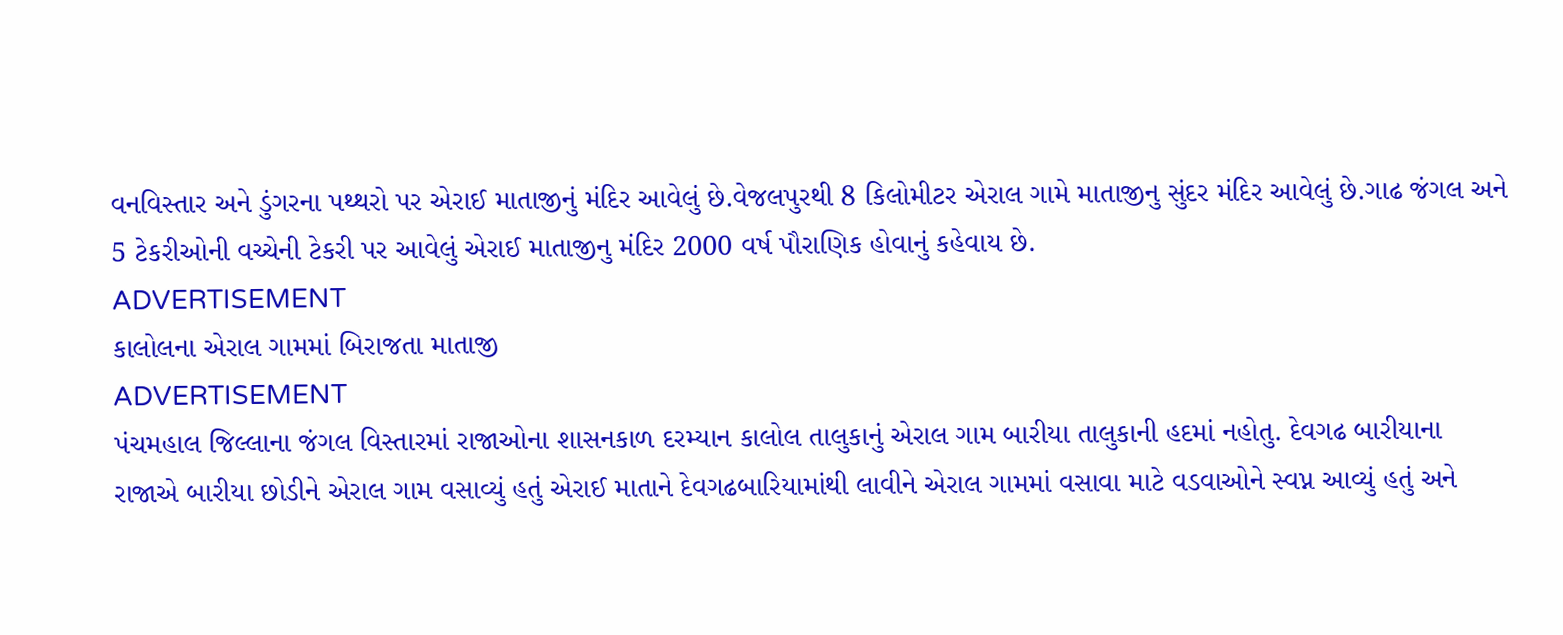વનવિસ્તાર અને ડુંગરના પથ્થરો પર એરાઈ માતાજીનું મંદિર આવેલું છે.વેજલપુરથી 8 કિલોમીટર એરાલ ગામે માતાજીનુ સુંદર મંદિર આવેલું છે.ગાઢ જંગલ અને 5 ટેકરીઓની વચ્ચેની ટેકરી પર આવેલું એરાઈ માતાજીનુ મંદિર 2000 વર્ષ પૌરાણિક હોવાનું કહેવાય છે.
ADVERTISEMENT
કાલોલના એરાલ ગામમાં બિરાજતા માતાજી
ADVERTISEMENT
પંચમહાલ જિલ્લાના જંગલ વિસ્તારમાં રાજાઓના શાસનકાળ દરમ્યાન કાલોલ તાલુકાનું એરાલ ગામ બારીયા તાલુકાની હદમાં નહોતુ. દેવગઢ બારીયાના રાજાએ બારીયા છોડીને એરાલ ગામ વસાવ્યું હતું એરાઈ માતાને દેવગઢબારિયામાંથી લાવીને એરાલ ગામમાં વસાવા માટે વડવાઓને સ્વપ્ન આવ્યું હતું અને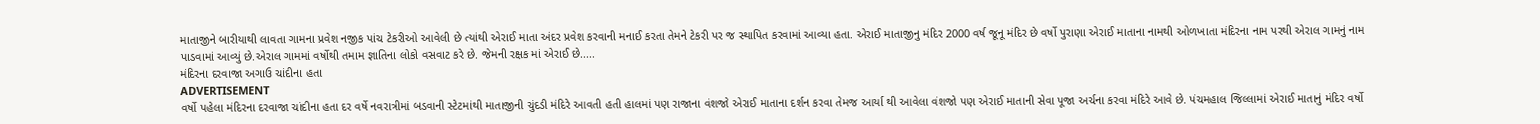માતાજીને બારીયાથી લાવતા ગામના પ્રવેશ નજીક પાંચ ટેકરીઓ આવેલી છે ત્યાંથી એરાઈ માતા અંદર પ્રવેશ કરવાની મનાઈ કરતા તેમને ટેકરી પર જ સ્થાપિત કરવામાં આવ્યા હતા. એરાઈ માતાજીનુ મંદિર 2000 વર્ષ જૂનૂ મંદિર છે વર્ષો પુરાણા એરાઈ માતાના નામથી ઓળખાતા મંદિરના નામ પરથી એરાલ ગામનું નામ પાડવામાં આવ્યું છે.એરાલ ગામમાં વર્ષોથી તમામ જ્ઞાતિના લોકો વસવાટ કરે છે. જેમની રક્ષક માં એરાઈ છે.....
મંદિરના દરવાજા અગાઉ ચાંદીના હતા
ADVERTISEMENT
વર્ષો પહેલા મંદિરના દરવાજા ચાંદીના હતા દર વર્ષે નવરાત્રીમાં બડવાની સ્ટેટમાંથી માતાજીની ચુંદડી મંદિરે આવતી હતી હાલમાં પણ રાજાના વંશજો એરાઈ માતાના દર્શન કરવા તેમજ આર્યા થી આવેલા વંશજો પણ એરાઈ માતાની સેવા પૂજા અર્ચના કરવા મંદિરે આવે છે. પંચમહાલ જિલ્લામાં એરાઈ માતાનું મંદિર વર્ષો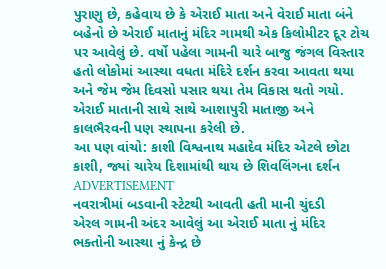પુરાણુ છે, કહેવાય છે કે એરાઈ માતા અને વેરાઈ માતા બંને બહેનો છે એરાઈ માતાનું મંદિર ગામથી એક કિલોમીટર દૂર ટોચ પર આવેલું છે. વર્ષો પહેલા ગામની ચારે બાજુ જંગલ વિસ્તાર હતો લોકોમાં આસ્થા વધતા મંદિરે દર્શન કરવા આવતા થયા અને જેમ જેમ દિવસો પસાર થયા તેમ વિકાસ થતો ગયો. એરાઈ માતાની સાથે સાથે આશાપુરી માતાજી અને કાલભૈરવની પણ સ્થાપના કરેલી છે.
આ પણ વાંચો: કાશી વિશ્વનાથ મહાદેવ મંદિર એટલે છોટા કાશી, જ્યાં ચારેય દિશામાંથી થાય છે શિવલિંગના દર્શન
ADVERTISEMENT
નવરાત્રીમાં બડવાની સ્ટેટથી આવતી હતી માની ચુંદડી
એરલ ગામની અંદર આવેલું આ એરાઈ માતા નું મંદિર ભક્તોની આસ્થા નું કેન્દ્ર છે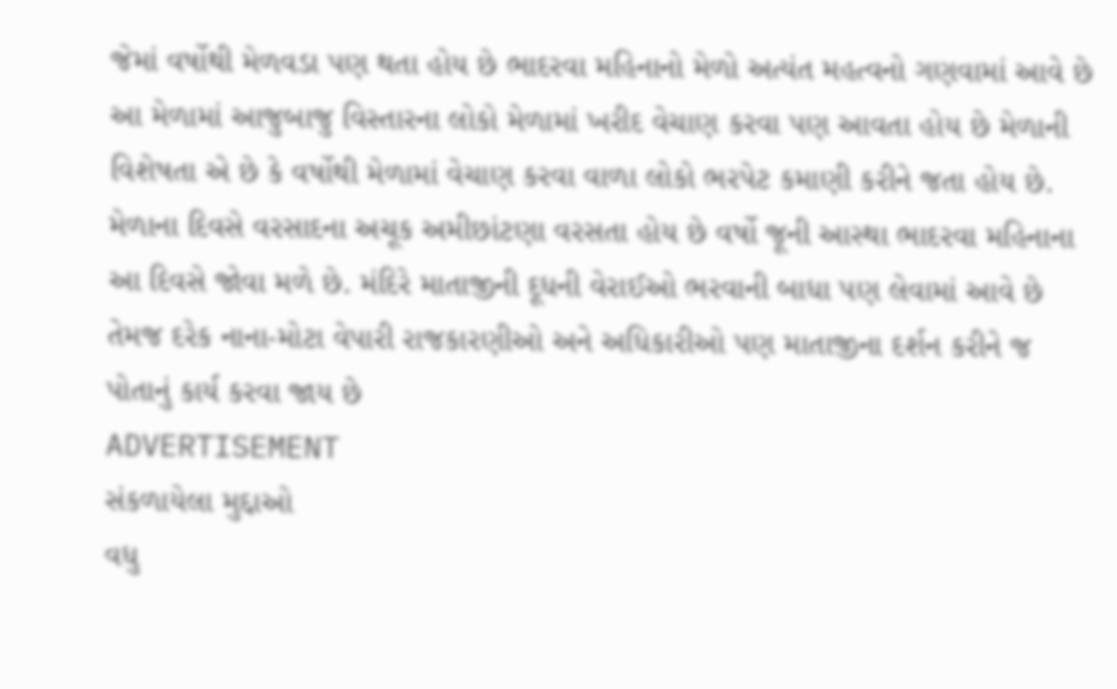જેમાં વર્ષોથી મેળવડા પણ થતા હોય છે ભાદરવા મહિનાનો મેળો અત્યંત મહત્વનો ગણવામાં આવે છે આ મેળામાં આજુબાજુ વિસ્તારના લોકો મેળામાં ખરીદ વેચાણ કરવા પણ આવતા હોય છે મેળાની વિશેષતા એ છે કે વર્ષોથી મેળામાં વેચાણ કરવા વાળા લોકો ભરપેટ કમાણી કરીને જતા હોય છે. મેળાના દિવસે વરસાદના અચૂક અમીછાંટણા વરસતા હોય છે વર્ષો જૂની આસ્થા ભાદરવા મહિનાના આ દિવસે જોવા મળે છે. મંદિરે માતાજીની દૂધની વેરાઈઓ ભરવાની બાધા પણ લેવામાં આવે છે તેમજ દરેક નાના-મોટા વેપારી રાજકારણીઓ અને અધિકારીઓ પણ માતાજીના દર્શન કરીને જ પોતાનું કાર્ય કરવા જાય છે
ADVERTISEMENT
સંકળાયેલા મુદ્દાઓ
વધુ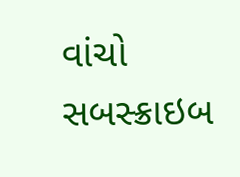વાંચો
સબસ્ક્રાઇબ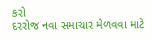કરો
દરરોજ નવા સમાચાર મેળવવા માટે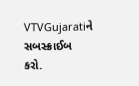VTVGujaratiને સબસ્ક્રાઈબ કરો.